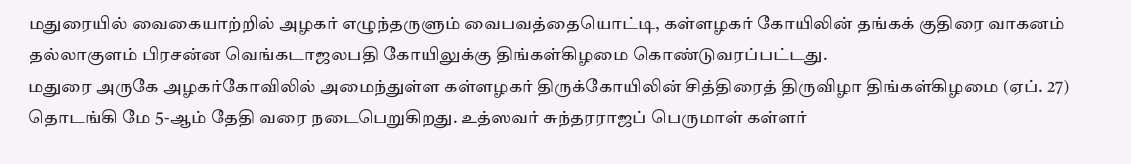மதுரையில் வைகையாற்றில் அழகர் எழுந்தருளும் வைபவத்தையொட்டி, கள்ளழகர் கோயிலின் தங்கக் குதிரை வாகனம் தல்லாகுளம் பிரசன்ன வெங்கடாஜலபதி கோயிலுக்கு திங்கள்கிழமை கொண்டுவரப்பட்டது.
மதுரை அருகே அழகர்கோவிலில் அமைந்துள்ள கள்ளழகர் திருக்கோயிலின் சித்திரைத் திருவிழா திங்கள்கிழமை (ஏப். 27) தொடங்கி மே 5-ஆம் தேதி வரை நடைபெறுகிறது. உத்ஸவர் சுந்தரராஜப் பெருமாள் கள்ளர்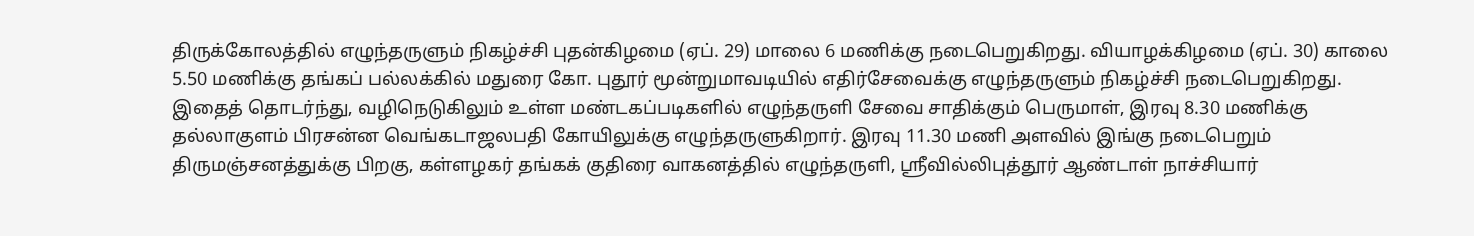திருக்கோலத்தில் எழுந்தருளும் நிகழ்ச்சி புதன்கிழமை (ஏப். 29) மாலை 6 மணிக்கு நடைபெறுகிறது. வியாழக்கிழமை (ஏப். 30) காலை 5.50 மணிக்கு தங்கப் பல்லக்கில் மதுரை கோ. புதூர் மூன்றுமாவடியில் எதிர்சேவைக்கு எழுந்தருளும் நிகழ்ச்சி நடைபெறுகிறது.
இதைத் தொடர்ந்து, வழிநெடுகிலும் உள்ள மண்டகப்படிகளில் எழுந்தருளி சேவை சாதிக்கும் பெருமாள், இரவு 8.30 மணிக்கு தல்லாகுளம் பிரசன்ன வெங்கடாஜலபதி கோயிலுக்கு எழுந்தருளுகிறார். இரவு 11.30 மணி அளவில் இங்கு நடைபெறும் திருமஞ்சனத்துக்கு பிறகு, கள்ளழகர் தங்கக் குதிரை வாகனத்தில் எழுந்தருளி, ஸ்ரீவில்லிபுத்தூர் ஆண்டாள் நாச்சியார்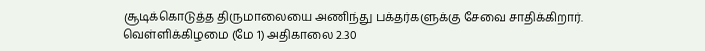சூடிக்கொடுத்த திருமாலையை அணிந்து பக்தர்களுக்கு சேவை சாதிக்கிறார்.
வெள்ளிக்கிழமை (மே 1) அதிகாலை 2.30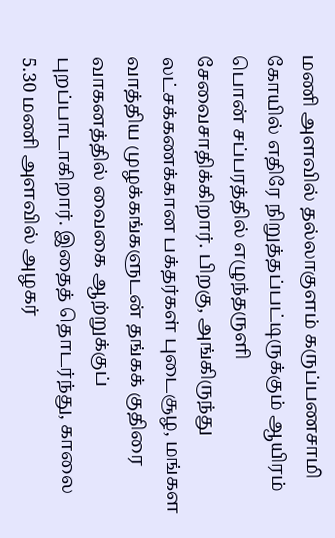மணி அளவில் தல்லாகுளம் கருப்பணசாமி கோயில் எதிரே நிறுத்தப்பட்டிருக்கும் ஆயிரம் பொன் சப்பரத்தில் எழுந்தருளி சேவைசாதிக்கிறார். பிறகு, அங்கிருந்து லட்சக்கணக்கான பக்தர்கள் புடைசூழ, மங்கள வாத்திய முழக்கங்களுடன் தங்கக் குதிரை வாகனத்தில் வைகை ஆற்றுக்குப் புறப்பாடாகிறார். இதைத் தொடர்ந்து, காலை 5.30 மணி அளவில் அழகர்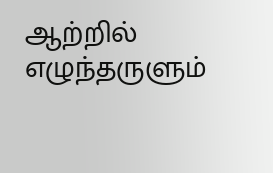ஆற்றில் எழுந்தருளும்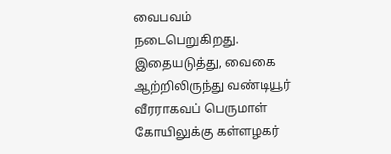வைபவம் நடைபெறுகிறது.
இதையடுத்து, வைகை ஆற்றிலிருந்து வண்டியூர் வீரராகவப் பெருமாள் கோயிலுக்கு கள்ளழகர்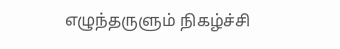எழுந்தருளும் நிகழ்ச்சி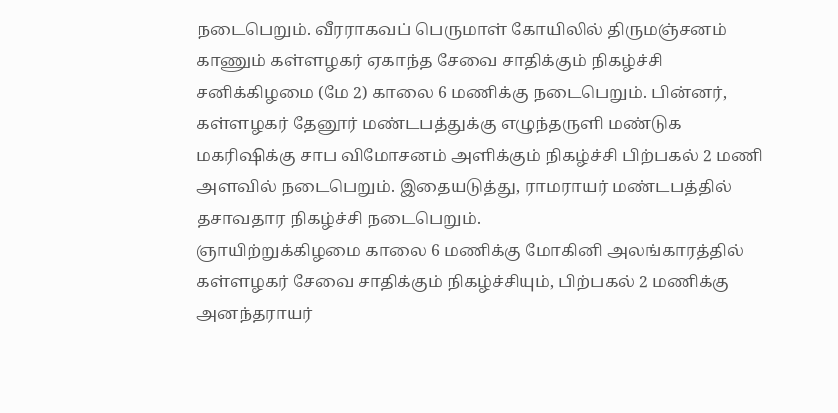நடைபெறும். வீரராகவப் பெருமாள் கோயிலில் திருமஞ்சனம் காணும் கள்ளழகர் ஏகாந்த சேவை சாதிக்கும் நிகழ்ச்சி சனிக்கிழமை (மே 2) காலை 6 மணிக்கு நடைபெறும். பின்னர், கள்ளழகர் தேனூர் மண்டபத்துக்கு எழுந்தருளி மண்டுக மகரிஷிக்கு சாப விமோசனம் அளிக்கும் நிகழ்ச்சி பிற்பகல் 2 மணி அளவில் நடைபெறும். இதையடுத்து, ராமராயர் மண்டபத்தில் தசாவதார நிகழ்ச்சி நடைபெறும்.
ஞாயிற்றுக்கிழமை காலை 6 மணிக்கு மோகினி அலங்காரத்தில் கள்ளழகர் சேவை சாதிக்கும் நிகழ்ச்சியும், பிற்பகல் 2 மணிக்கு அனந்தராயர்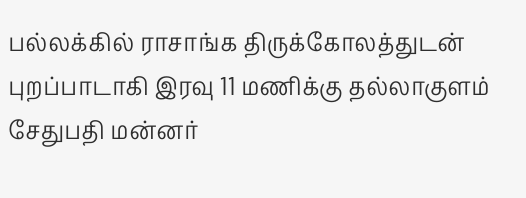பல்லக்கில் ராசாங்க திருக்கோலத்துடன் புறப்பாடாகி இரவு 11 மணிக்கு தல்லாகுளம் சேதுபதி மன்னர்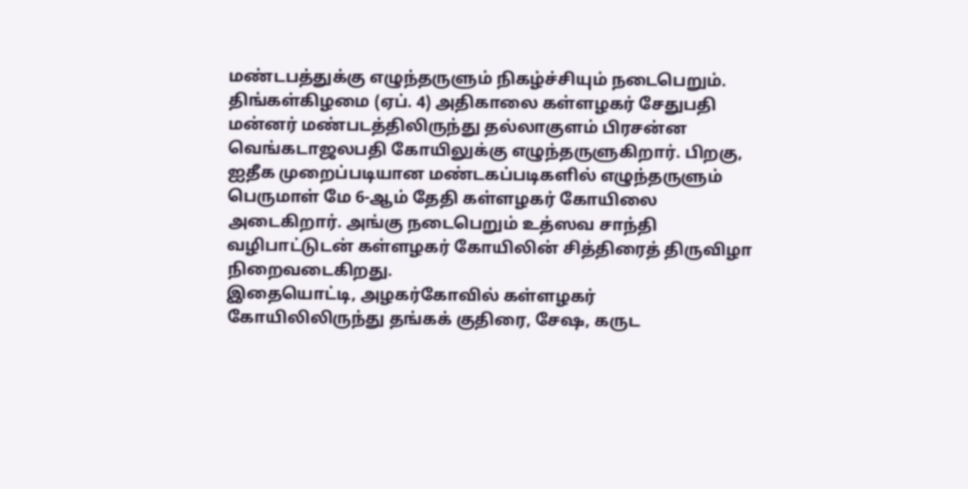மண்டபத்துக்கு எழுந்தருளும் நிகழ்ச்சியும் நடைபெறும்.
திங்கள்கிழமை (ஏப். 4) அதிகாலை கள்ளழகர் சேதுபதி மன்னர் மண்படத்திலிருந்து தல்லாகுளம் பிரசன்ன வெங்கடாஜலபதி கோயிலுக்கு எழுந்தருளுகிறார். பிறகு, ஐதீக முறைப்படியான மண்டகப்படிகளில் எழுந்தருளும் பெருமாள் மே 6-ஆம் தேதி கள்ளழகர் கோயிலை அடைகிறார். அங்கு நடைபெறும் உத்ஸவ சாந்தி வழிபாட்டுடன் கள்ளழகர் கோயிலின் சித்திரைத் திருவிழா நிறைவடைகிறது.
இதையொட்டி, அழகர்கோவில் கள்ளழகர் கோயிலிலிருந்து தங்கக் குதிரை, சேஷ, கருட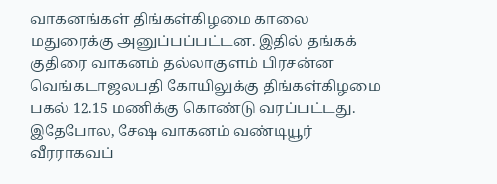வாகனங்கள் திங்கள்கிழமை காலை மதுரைக்கு அனுப்பப்பட்டன. இதில் தங்கக் குதிரை வாகனம் தல்லாகுளம் பிரசன்ன வெங்கடாஜலபதி கோயிலுக்கு திங்கள்கிழமை பகல் 12.15 மணிக்கு கொண்டு வரப்பட்டது.
இதேபோல, சேஷ வாகனம் வண்டியூர் வீரராகவப்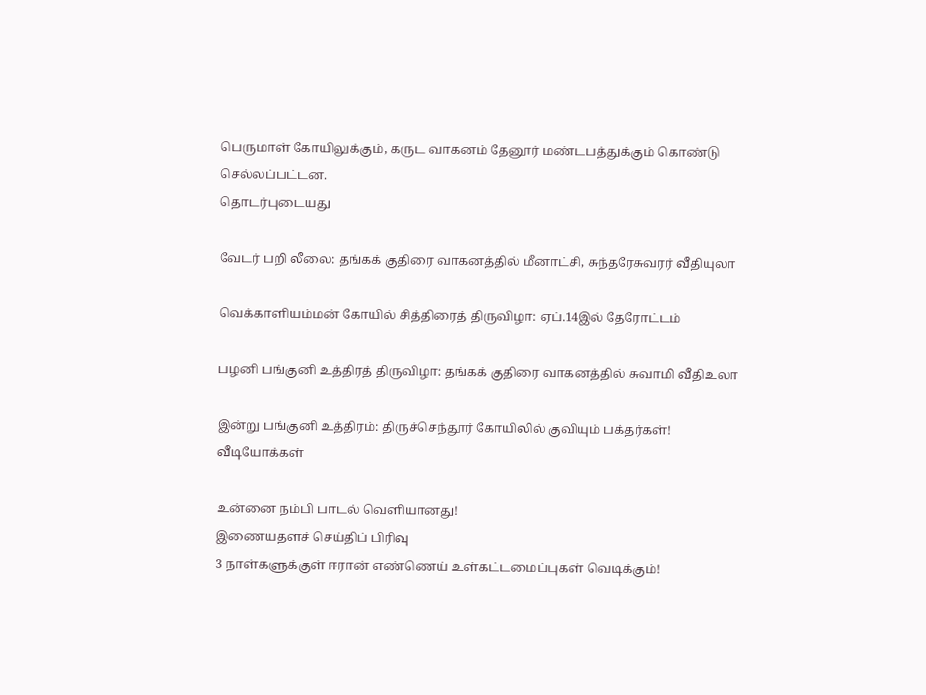பெருமாள் கோயிலுக்கும், கருட வாகனம் தேனூர் மண்டபத்துக்கும் கொண்டு செல்லப்பட்டன.
தொடர்புடையது

வேடர் பறி லீலை: தங்கக் குதிரை வாகனத்தில் மீனாட்சி, சுந்தரேசுவரர் வீதியுலா

வெக்காளியம்மன் கோயில் சித்திரைத் திருவிழா: ஏப்.14இல் தேரோட்டம்

பழனி பங்குனி உத்திரத் திருவிழா: தங்கக் குதிரை வாகனத்தில் சுவாமி வீதிஉலா

இன்று பங்குனி உத்திரம்: திருச்செந்தூர் கோயிலில் குவியும் பக்தர்கள்!
வீடியோக்கள்

உன்னை நம்பி பாடல் வெளியானது!
இணையதளச் செய்திப் பிரிவு
3 நாள்களுக்குள் ஈரான் எண்ணெய் உள்கட்டமைப்புகள் வெடிக்கும்!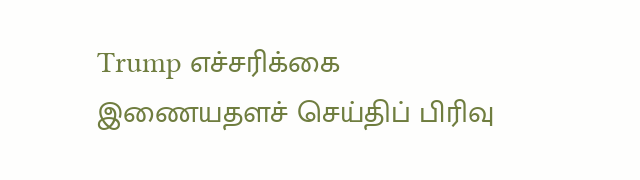Trump எச்சரிக்கை
இணையதளச் செய்திப் பிரிவு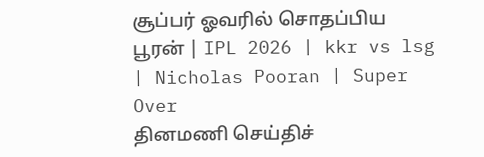சூப்பர் ஓவரில் சொதப்பிய பூரன் | IPL 2026 | kkr vs lsg | Nicholas Pooran | Super Over
தினமணி செய்திச்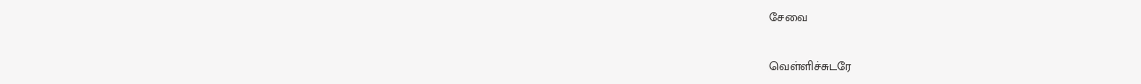சேவை

வெள்ளிச்சுடரே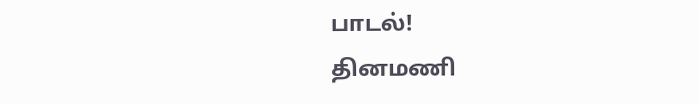பாடல்!
தினமணி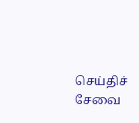செய்திச் சேவை